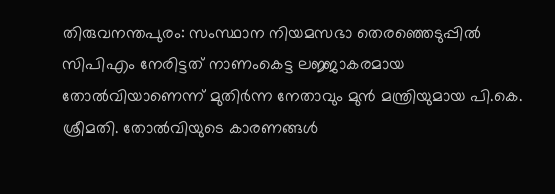തിരുവനന്തപുരം: സംസ്ഥാന നിയമസഭാ തെരഞ്ഞെടുപ്പിൽ സിപിഎം നേരിട്ടത് നാണംകെട്ട ലജ്ജാകരമായ തോൽവിയാണെന്ന് മുതിർന്ന നേതാവും മുൻ മന്ത്രിയുമായ പി.കെ. ശ്രീമതി. തോൽവിയുടെ കാരണങ്ങൾ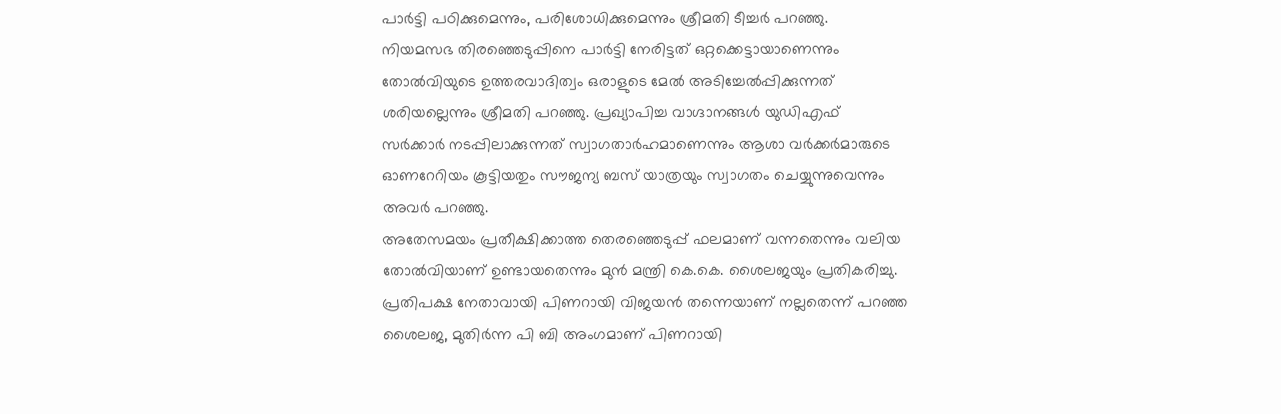പാർട്ടി പഠിക്കുമെന്നും, പരിശോധിക്കുമെന്നും ശ്രീമതി ടീച്ചർ പറഞ്ഞു.
നിയമസഭ തിരഞ്ഞെടുപ്പിനെ പാർട്ടി നേരിട്ടത് ഒറ്റക്കെട്ടായാണെന്നും തോൽവിയുടെ ഉത്തരവാദിത്വം ഒരാളുടെ മേൽ അടിച്ചേൽപ്പിക്കുന്നത് ശരിയല്ലെന്നും ശ്രീമതി പറഞ്ഞു. പ്രഖ്യാപിച്ച വാഗ്ദാനങ്ങൾ യുഡിഎഫ് സർക്കാർ നടപ്പിലാക്കുന്നത് സ്വാഗതാർഹമാണെന്നും ആശാ വർക്കർമാരുടെ ഓണറേറിയം കൂട്ടിയതും സൗജന്യ ബസ് യാത്രയും സ്വാഗതം ചെയ്യുന്നുവെന്നും അവർ പറഞ്ഞു.
അതേസമയം പ്രതീക്ഷിക്കാത്ത തെരഞ്ഞെടുപ്പ് ഫലമാണ് വന്നതെന്നും വലിയ തോൽവിയാണ് ഉണ്ടായതെന്നും മുൻ മന്ത്രി കെ.കെ. ശൈലജയും പ്രതികരിച്ചു.
പ്രതിപക്ഷ നേതാവായി പിണറായി വിജയൻ തന്നെയാണ് നല്ലതെന്ന് പറഞ്ഞ ശൈലജ, മുതിർന്ന പി ബി അംഗമാണ് പിണറായി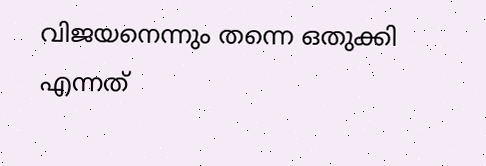വിജയനെന്നും തന്നെ ഒതുക്കി എന്നത്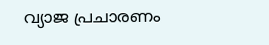വ്യാജ പ്രചാരണം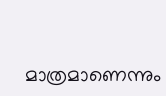മാത്രമാണെന്നും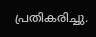പ്രതികരിച്ചു.